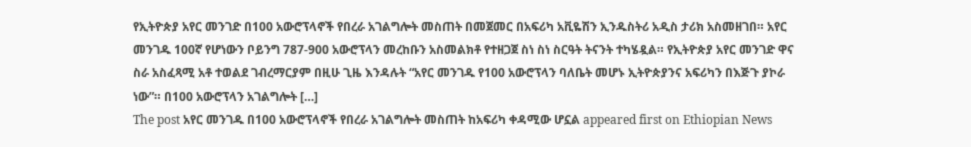የኢትዮጵያ አየር መንገድ በ100 አውሮፕላኖች የበረራ አገልግሎት መስጠት በመጀመር በአፍሪካ አቪዬሽን ኢንዱስትሪ አዲስ ታሪክ አስመዘገበ። አየር መንገዱ 100ኛ የሆነውን ቦይንግ 787-900 አውሮፕላን መረከቡን አስመልክቶ የተዘጋጀ ስነ ስነ ስርዓት ትናንት ተካሄዷል። የኢትዮጵያ አየር መንገድ ዋና ስራ አስፈጻሚ አቶ ተወልደ ገብረማርያም በዚሁ ጊዜ እንዳሉት “አየር መንገዱ የ100 አውሮፕላን ባለቤት መሆኑ ኢትዮጵያንና አፍሪካን በእጅጉ ያኮራ ነው”። በ100 አውሮፕላን አገልግሎት […]
The post አየር መንገዱ በ100 አውሮፕላኖች የበረራ አገልግሎት መስጠት ከአፍሪካ ቀዳሚው ሆኗል appeared first on Ethiopian News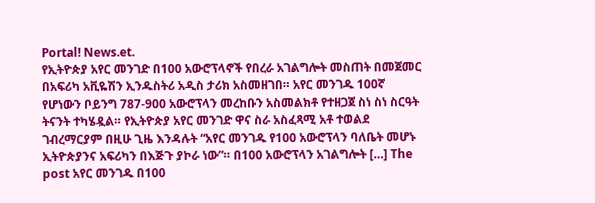Portal! News.et.
የኢትዮጵያ አየር መንገድ በ100 አውሮፕላኖች የበረራ አገልግሎት መስጠት በመጀመር በአፍሪካ አቪዬሽን ኢንዱስትሪ አዲስ ታሪክ አስመዘገበ። አየር መንገዱ 100ኛ የሆነውን ቦይንግ 787-900 አውሮፕላን መረከቡን አስመልክቶ የተዘጋጀ ስነ ስነ ስርዓት ትናንት ተካሄዷል። የኢትዮጵያ አየር መንገድ ዋና ስራ አስፈጻሚ አቶ ተወልደ ገብረማርያም በዚሁ ጊዜ እንዳሉት “አየር መንገዱ የ100 አውሮፕላን ባለቤት መሆኑ ኢትዮጵያንና አፍሪካን በእጅጉ ያኮራ ነው”። በ100 አውሮፕላን አገልግሎት […] The post አየር መንገዱ በ100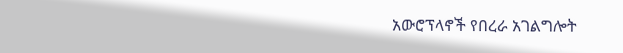አውሮፕላኖች የበረራ አገልግሎት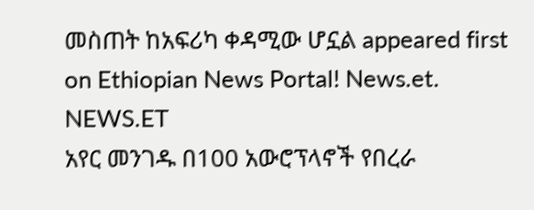መስጠት ከአፍሪካ ቀዳሚው ሆኗል appeared first on Ethiopian News Portal! News.et.
NEWS.ET
አየር መንገዱ በ100 አውሮፕላኖች የበረራ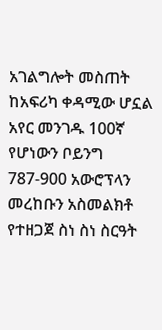አገልግሎት መስጠት ከአፍሪካ ቀዳሚው ሆኗል
አየር መንገዱ 100ኛ የሆነውን ቦይንግ 787-900 አውሮፕላን መረከቡን አስመልክቶ የተዘጋጀ ስነ ስነ ስርዓት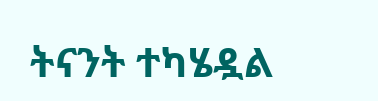ትናንት ተካሄዷል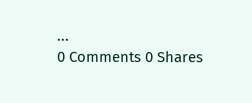...
0 Comments 0 Shares